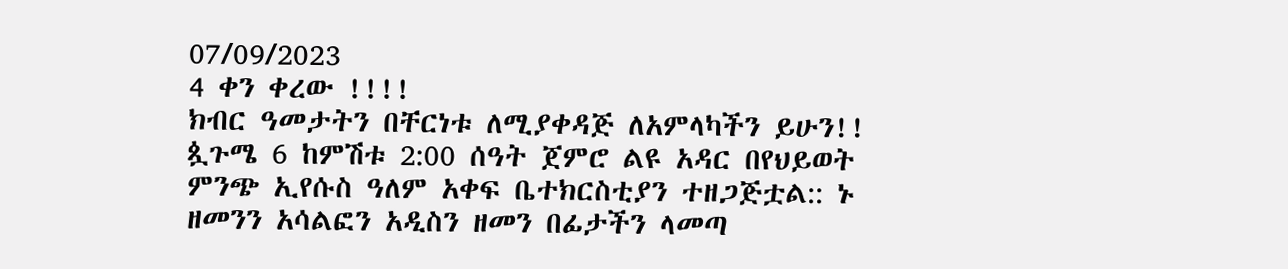07/09/2023
4 ቀን ቀረው !!!!
ክብር ዓመታትን በቸርነቱ ለሚያቀዳጅ ለአምላካችን ይሁን!! ጷጉሜ 6 ከምሽቱ 2:00 ሰዓት ጀምሮ ልዩ አዳር በየህይወት ምንጭ ኢየሱስ ዓለም አቀፍ ቤተክርስቲያን ተዘጋጅቷል:: ኑ ዘመንን አሳልፎን አዲስን ዘመን በፊታችን ላመጣ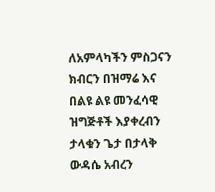ለአምላካችን ምስጋናን ክብርን በዝማሬ እና በልዩ ልዩ መንፈሳዊ ዝግጅቶች እያቀረብን ታላቁን ጌታ በታላቅ ውዳሴ አብረን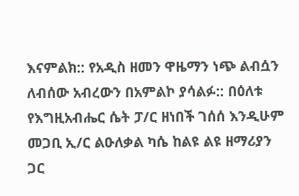እናምልክ:: የአዲስ ዘመን ዋዜማን ነጭ ልብሷን ለብሰው አብረውን በአምልኮ ያሳልፉ:: በዕለቱ የእግዚአብሔር ሴት ፓ/ር ዘነበች ገሰሰ እንዲሁም መጋቢ ኢ/ር ልዑለቃል ካሴ ከልዩ ልዩ ዘማሪያን ጋር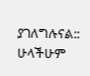ያገለግሉናል::
ሁላችሁም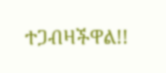ተጋብዛችዋል!!